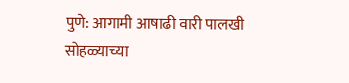पुणे: आगामी आषाढी वारी पालखी सोहळ्याच्या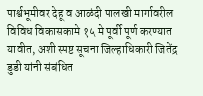पार्श्वभूमीवर देहू व आळंदी पालखी मार्गावरील विविध विकासकामे १५ मे पूर्वी पूर्ण करण्यात यावीत, अशी स्पष्ट सूचना जिल्हाधिकारी जितेंद्र डुडी यांनी संबंधित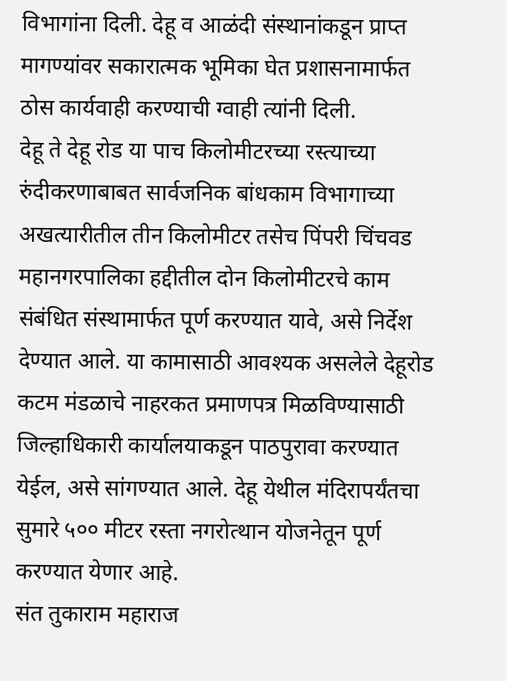विभागांना दिली. देहू व आळंदी संस्थानांकडून प्राप्त मागण्यांवर सकारात्मक भूमिका घेत प्रशासनामार्फत ठोस कार्यवाही करण्याची ग्वाही त्यांनी दिली.
देहू ते देहू रोड या पाच किलोमीटरच्या रस्त्याच्या रुंदीकरणाबाबत सार्वजनिक बांधकाम विभागाच्या अखत्यारीतील तीन किलोमीटर तसेच पिंपरी चिंचवड महानगरपालिका हद्दीतील दोन किलोमीटरचे काम संबंधित संस्थामार्फत पूर्ण करण्यात यावे, असे निर्देश देण्यात आले. या कामासाठी आवश्यक असलेले देहूरोड कटम मंडळाचे नाहरकत प्रमाणपत्र मिळविण्यासाठी जिल्हाधिकारी कार्यालयाकडून पाठपुरावा करण्यात येईल, असे सांगण्यात आले. देहू येथील मंदिरापर्यंतचा सुमारे ५०० मीटर रस्ता नगरोत्थान योजनेतून पूर्ण करण्यात येणार आहे.
संत तुकाराम महाराज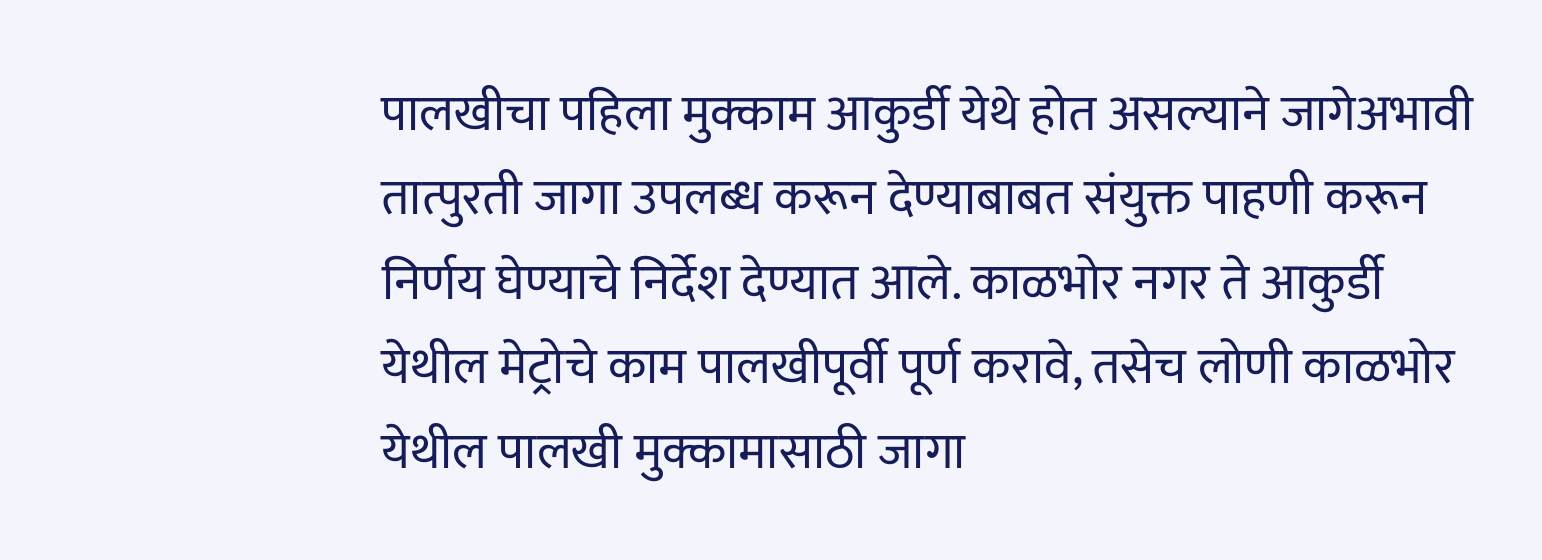पालखीचा पहिला मुक्काम आकुर्डी येथे होत असल्याने जागेअभावी तात्पुरती जागा उपलब्ध करून देण्याबाबत संयुक्त पाहणी करून निर्णय घेण्याचे निर्देश देण्यात आले. काळभोर नगर ते आकुर्डी येथील मेट्रोचे काम पालखीपूर्वी पूर्ण करावे, तसेच लोणी काळभोर येथील पालखी मुक्कामासाठी जागा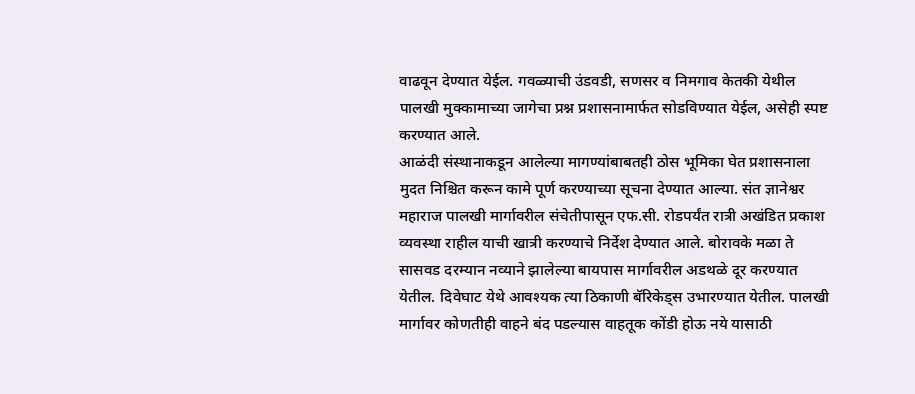वाढवून देण्यात येईल. गवळ्याची उंडवडी, सणसर व निमगाव केतकी येथील पालखी मुक्कामाच्या जागेचा प्रश्न प्रशासनामार्फत सोडविण्यात येईल, असेही स्पष्ट करण्यात आले.
आळंदी संस्थानाकडून आलेल्या मागण्यांबाबतही ठोस भूमिका घेत प्रशासनाला मुदत निश्चित करून कामे पूर्ण करण्याच्या सूचना देण्यात आल्या. संत ज्ञानेश्वर महाराज पालखी मार्गावरील संचेतीपासून एफ.सी. रोडपर्यंत रात्री अखंडित प्रकाश व्यवस्था राहील याची खात्री करण्याचे निर्देश देण्यात आले. बोरावके मळा ते सासवड दरम्यान नव्याने झालेल्या बायपास मार्गावरील अडथळे दूर करण्यात येतील. दिवेघाट येथे आवश्यक त्या ठिकाणी बॅरिकेड्स उभारण्यात येतील. पालखी मार्गावर कोणतीही वाहने बंद पडल्यास वाहतूक कोंडी होऊ नये यासाठी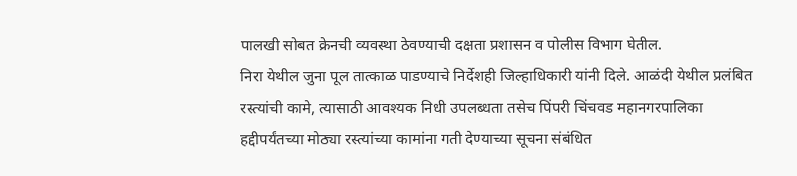पालखी सोबत क्रेनची व्यवस्था ठेवण्याची दक्षता प्रशासन व पोलीस विभाग घेतील.
निरा येथील जुना पूल तात्काळ पाडण्याचे निर्देशही जिल्हाधिकारी यांनी दिले. आळंदी येथील प्रलंबित रस्त्यांची कामे, त्यासाठी आवश्यक निधी उपलब्धता तसेच पिंपरी चिंचवड महानगरपालिका हद्दीपर्यंतच्या मोठ्या रस्त्यांच्या कामांना गती देण्याच्या सूचना संबंधित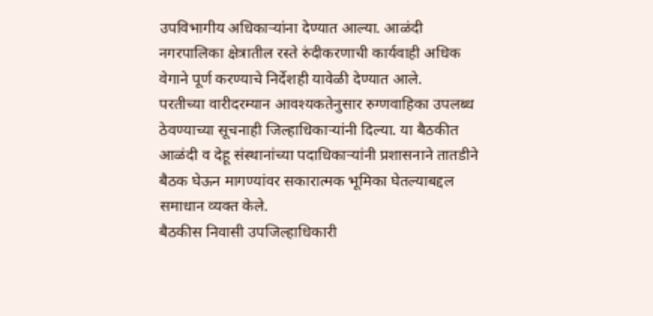उपविभागीय अधिकाऱ्यांना देण्यात आल्या. आळंदी नगरपालिका क्षेत्रातील रस्ते रुंदीकरणाची कार्यवाही अधिक वेगाने पूर्ण करण्याचे निर्देशही यावेळी देण्यात आले.
परतीच्या वारीदरम्यान आवश्यकतेनुसार रुग्णवाहिका उपलब्ध ठेवण्याच्या सूचनाही जिल्हाधिकाऱ्यांनी दिल्या. या बैठकीत आळंदी व देहू संस्थानांच्या पदाधिकाऱ्यांनी प्रशासनाने तातडीने बैठक घेऊन मागण्यांवर सकारात्मक भूमिका घेतल्याबद्दल समाधान व्यक्त केले.
बैठकीस निवासी उपजिल्हाधिकारी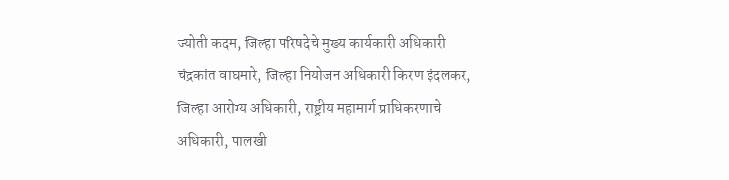ज्योती कदम, जिल्हा परिषदेचे मुख्य कार्यकारी अधिकारी चंद्रकांत वाघमारे, जिल्हा नियोजन अधिकारी किरण इंदलकर, जिल्हा आरोग्य अधिकारी, राष्ट्रीय महामार्ग प्राधिकरणाचे अधिकारी, पालखी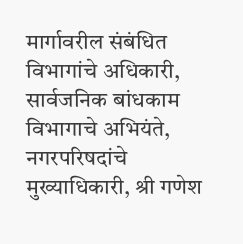मार्गावरील संबंधित विभागांचे अधिकारी, सार्वजनिक बांधकाम विभागाचे अभियंते, नगरपरिषदांचे मुख्याधिकारी, श्री गणेश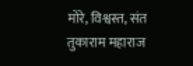मोरे, विश्वस्त, संत तुकाराम महाराज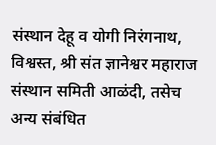संस्थान देहू व योगी निरंगनाथ, विश्वस्त, श्री संत ज्ञानेश्वर महाराज संस्थान समिती आळंदी, तसेच अन्य संबंधित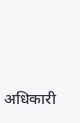अधिकारी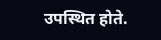उपस्थित होते.